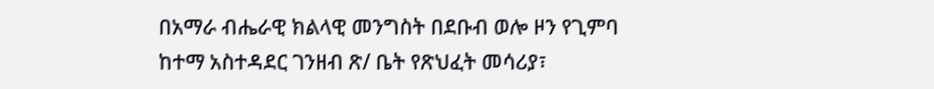በአማራ ብሔራዊ ክልላዊ መንግስት በደቡብ ወሎ ዞን የጊምባ ከተማ አስተዳደር ገንዘብ ጽ/ ቤት የጽህፈት መሳሪያ፣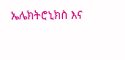ኤሌክትሮኒክስ እና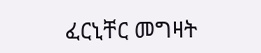ፈርኒቸር መግዛት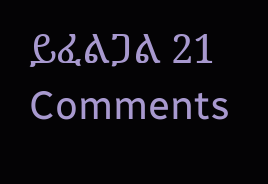ይፈልጋል 21 Comments